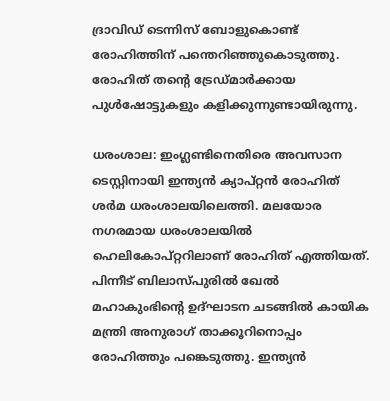ദ്രാവിഡ് ടെന്നിസ് ബോളുകൊണ്ട് രോഹിത്തിന് പന്തെറിഞ്ഞുകൊടുത്തു. രോഹിത് തന്റെ ട്രേഡ്മാര്‍ക്കായ പുള്‍ഷോട്ടുകളും കളിക്കുന്നുണ്ടായിരുന്നു.

ധരംശാല: ഇംഗ്ലണ്ടിനെതിരെ അവസാന ടെസ്റ്റിനായി ഇന്ത്യന്‍ ക്യാപ്റ്റന്‍ രോഹിത് ശര്‍മ ധരംശാലയിലെത്തി. മലയോര നഗരമായ ധരംശാലയില്‍ ഹെലികോപ്റ്ററിലാണ് രോഹിത് എത്തിയത്. പിന്നീട് ബിലാസ്പുരില്‍ ഖേല്‍ മഹാകുംഭിന്റെ ഉദ്ഘാടന ചടങ്ങില്‍ കായിക മന്ത്രി അനുരാഗ് താക്കൂറിനൊപ്പം രോഹിത്തും പങ്കെടുത്തു. ഇന്ത്യന്‍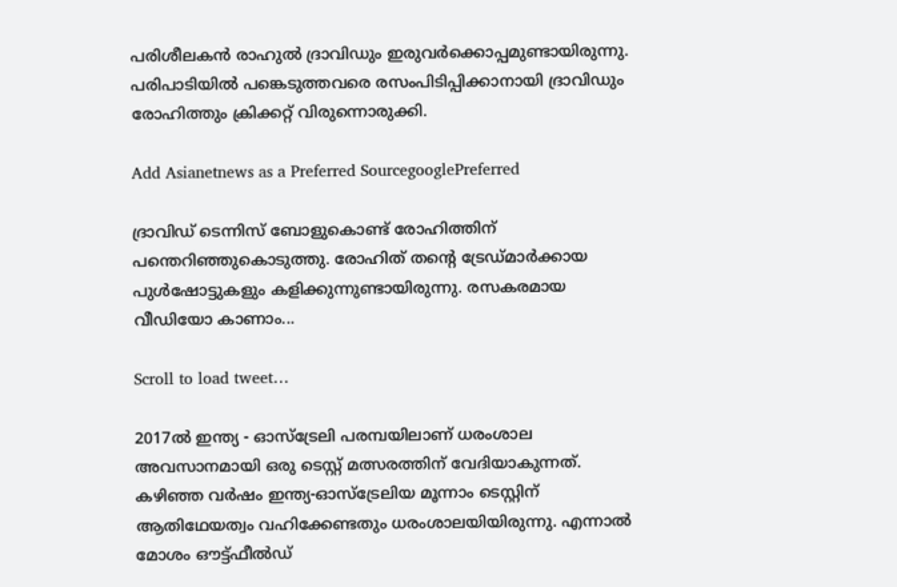പരിശീലകന്‍ രാഹുല്‍ ദ്രാവിഡും ഇരുവര്‍ക്കൊപ്പമുണ്ടായിരുന്നു. പരിപാടിയില്‍ പങ്കെടുത്തവരെ രസംപിടിപ്പിക്കാനായി ദ്രാവിഡും രോഹിത്തും ക്രിക്കറ്റ് വിരുന്നൊരുക്കി.

Add Asianetnews as a Preferred SourcegooglePreferred

ദ്രാവിഡ് ടെന്നിസ് ബോളുകൊണ്ട് രോഹിത്തിന് പന്തെറിഞ്ഞുകൊടുത്തു. രോഹിത് തന്റെ ട്രേഡ്മാര്‍ക്കായ പുള്‍ഷോട്ടുകളും കളിക്കുന്നുണ്ടായിരുന്നു. രസകരമായ വീഡിയോ കാണാം...

Scroll to load tweet…

2017ല്‍ ഇന്ത്യ - ഓസ്ട്രേലി പരമ്പയിലാണ് ധരംശാല അവസാനമായി ഒരു ടെസ്റ്റ് മത്സരത്തിന് വേദിയാകുന്നത്. കഴിഞ്ഞ വര്‍ഷം ഇന്ത്യ-ഓസ്ട്രേലിയ മൂന്നാം ടെസ്റ്റിന് ആതിഥേയത്വം വഹിക്കേണ്ടതും ധരംശാലയിയിരുന്നു. എന്നാല്‍ മോശം ഔട്ട്ഫീല്‍ഡ്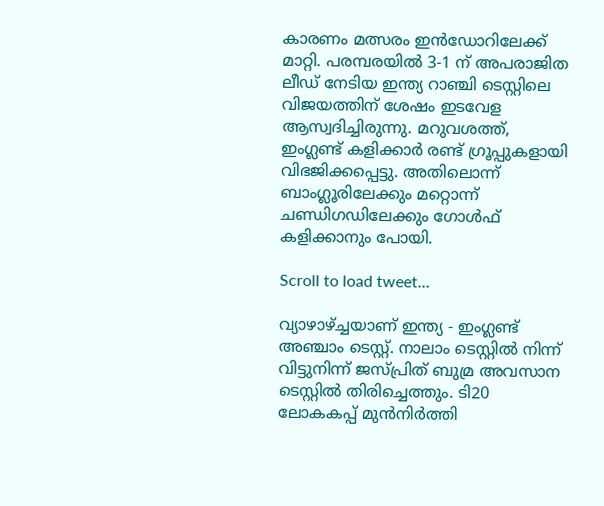കാരണം മത്സരം ഇന്‍ഡോറിലേക്ക് മാറ്റി. പരമ്പരയില്‍ 3-1 ന് അപരാജിത ലീഡ് നേടിയ ഇന്ത്യ റാഞ്ചി ടെസ്റ്റിലെ വിജയത്തിന് ശേഷം ഇടവേള ആസ്വദിച്ചിരുന്നു. മറുവശത്ത്, ഇംഗ്ലണ്ട് കളിക്കാര്‍ രണ്ട് ഗ്രൂപ്പുകളായി വിഭജിക്കപ്പെട്ടു. അതിലൊന്ന് ബാംഗ്ലൂരിലേക്കും മറ്റൊന്ന് ചണ്ഡിഗഡിലേക്കും ഗോള്‍ഫ് കളിക്കാനും പോയി.

Scroll to load tweet…

വ്യാഴാഴ്ച്ചയാണ് ഇന്ത്യ - ഇംഗ്ലണ്ട് അഞ്ചാം ടെസ്റ്റ്. നാലാം ടെസ്റ്റില്‍ നിന്ന് വിട്ടുനിന്ന് ജസ്പ്രിത് ബുമ്ര അവസാന ടെസ്റ്റില്‍ തിരിച്ചെത്തും. ടി20 ലോകകപ്പ് മുന്‍നിര്‍ത്തി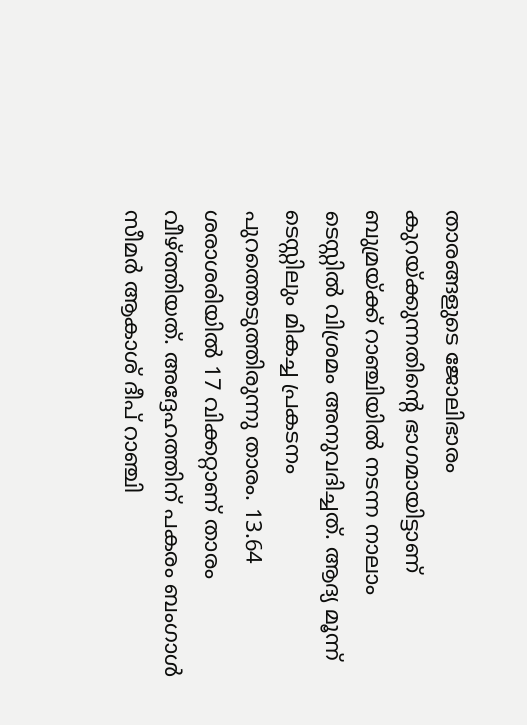താരങ്ങളുടെ ജോലിഭാരം കുറയ്ക്കുന്നതിന്റെ ഭാഗമായിട്ടാണ് ബുമ്രയ്ക്ക് റാഞ്ചിയില്‍ നടന്ന നാലാം ടെസ്റ്റില്‍ വിശ്രമം അനുവദിച്ചത്. ആദ്യ മൂന്ന് ടെസ്റ്റിലും മികച്ച പ്രകടനം പുറത്തെടുത്തിരുന്നു താരം. 13.64 ശരാശരിയില്‍ 17 വിക്കറ്റാണ് താരം വീഴ്ത്തിയത്. അദ്ദേഹത്തിന് പകരം ബംഗാള്‍ സീമര്‍ ആകാശ് ദീപ് റാഞ്ചി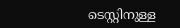ടെസ്റ്റിനുള്ള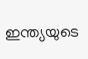ഇന്ത്യയുടെ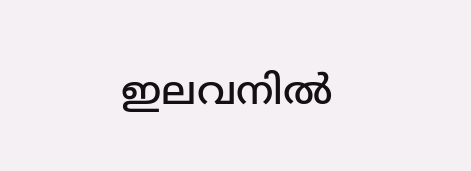ഇലവനില്‍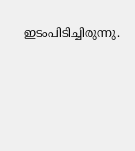ഇടംപിടിച്ചിരുന്നു.